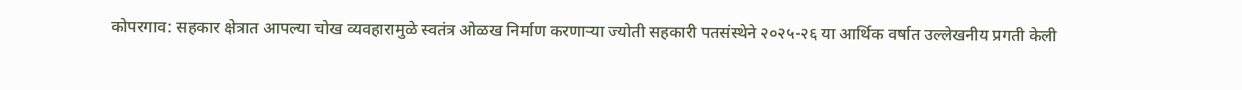कोपरगाव: सहकार क्षेत्रात आपल्या चोख व्यवहारामुळे स्वतंत्र ओळख निर्माण करणाऱ्या ज्योती सहकारी पतसंस्थेने २०२५-२६ या आर्थिक वर्षात उल्लेखनीय प्रगती केली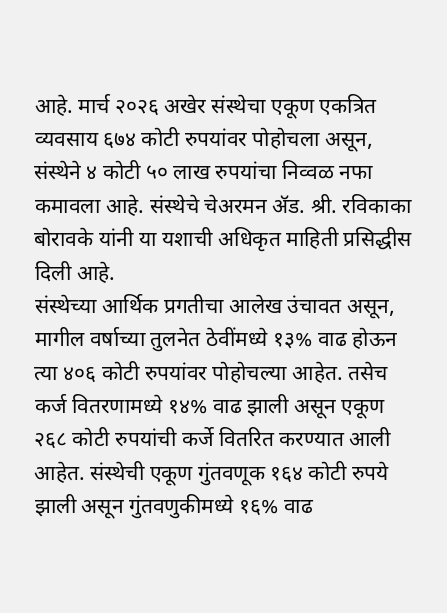आहे. मार्च २०२६ अखेर संस्थेचा एकूण एकत्रित व्यवसाय ६७४ कोटी रुपयांवर पोहोचला असून, संस्थेने ४ कोटी ५० लाख रुपयांचा निव्वळ नफा कमावला आहे. संस्थेचे चेअरमन ॲड. श्री. रविकाका बोरावके यांनी या यशाची अधिकृत माहिती प्रसिद्धीस दिली आहे.
संस्थेच्या आर्थिक प्रगतीचा आलेख उंचावत असून, मागील वर्षाच्या तुलनेत ठेवींमध्ये १३% वाढ होऊन त्या ४०६ कोटी रुपयांवर पोहोचल्या आहेत. तसेच कर्ज वितरणामध्ये १४% वाढ झाली असून एकूण २६८ कोटी रुपयांची कर्जे वितरित करण्यात आली आहेत. संस्थेची एकूण गुंतवणूक १६४ कोटी रुपये झाली असून गुंतवणुकीमध्ये १६% वाढ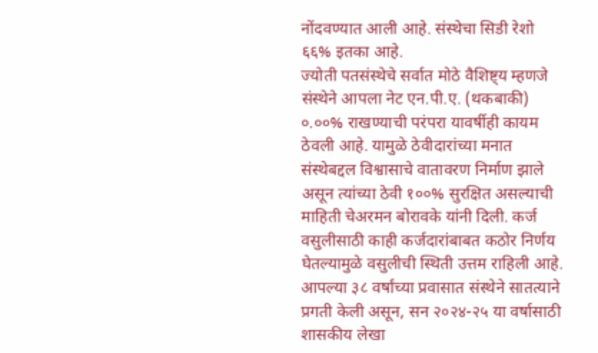नोंदवण्यात आली आहे. संस्थेचा सिडी रेशो ६६% इतका आहे.
ज्योती पतसंस्थेचे सर्वात मोठे वैशिष्ट्य म्हणजे संस्थेने आपला नेट एन.पी.ए. (थकबाकी) ०.००% राखण्याची परंपरा यावर्षीही कायम ठेवली आहे. यामुळे ठेवीदारांच्या मनात संस्थेबद्दल विश्वासाचे वातावरण निर्माण झाले असून त्यांच्या ठेवी १००% सुरक्षित असल्याची माहिती चेअरमन बोरावके यांनी दिली. कर्ज वसुलीसाठी काही कर्जदारांबाबत कठोर निर्णय घेतल्यामुळे वसुलीची स्थिती उत्तम राहिली आहे.
आपल्या ३८ वर्षांच्या प्रवासात संस्थेने सातत्याने प्रगती केली असून, सन २०२४-२५ या वर्षासाठी शासकीय लेखा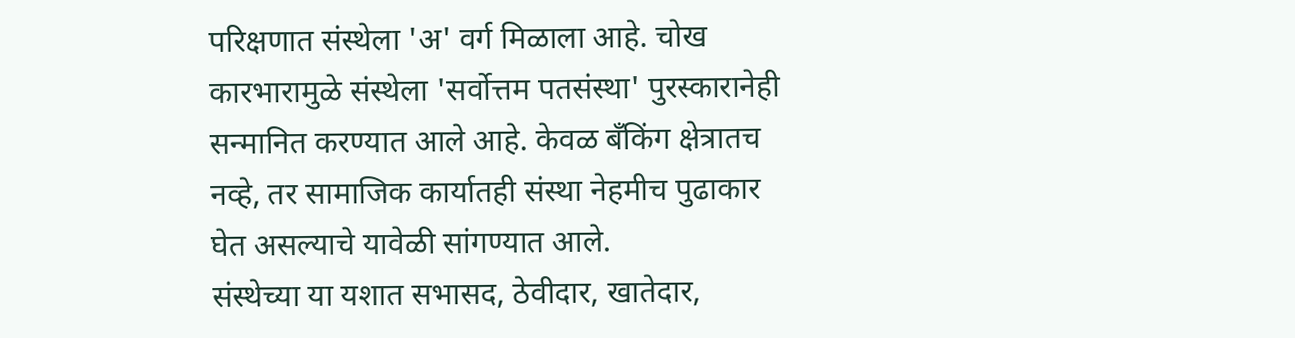परिक्षणात संस्थेला 'अ' वर्ग मिळाला आहे. चोख कारभारामुळे संस्थेला 'सर्वोत्तम पतसंस्था' पुरस्कारानेही सन्मानित करण्यात आले आहे. केवळ बँकिंग क्षेत्रातच नव्हे, तर सामाजिक कार्यातही संस्था नेहमीच पुढाकार घेत असल्याचे यावेळी सांगण्यात आले.
संस्थेच्या या यशात सभासद, ठेवीदार, खातेदार,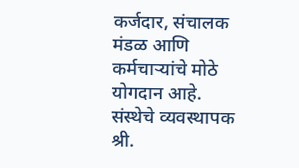कर्जदार, संचालक मंडळ आणि कर्मचाऱ्यांचे मोठे योगदान आहे. संस्थेचे व्यवस्थापक श्री.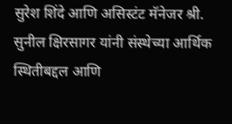सुरेश शिंदे आणि असिस्टंट मॅनेजर श्री. सुनील क्षिरसागर यांनी संस्थेच्या आर्थिक स्थितीबद्दल आणि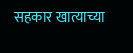सहकार खात्याच्या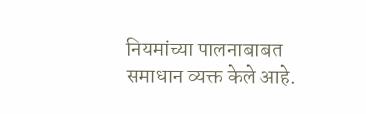नियमांच्या पालनाबाबत समाधान व्यक्त केले आहे.